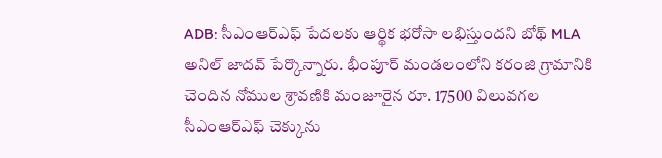ADB: సీఎంఆర్ఎఫ్ పేదలకు ఆర్థిక భరోసా లభిస్తుందని బోథ్ MLA అనిల్ జాదవ్ పేర్కొన్నారు. భీంపూర్ మండలంలోని కరంజి గ్రామానికి చెందిన నోముల శ్రావణికి మంజూరైన రూ. 17500 విలువగల సీఎంఆర్ఎఫ్ చెక్కును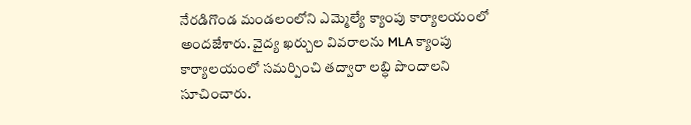నేరడిగొండ మండలంలోని ఎమ్మెల్యే క్యాంపు కార్యాలయంలో అందజేశారు. వైద్య ఖర్చుల వివరాలను MLA క్యాంపు కార్యాలయంలో సమర్పించి తద్వారా లబ్ధి పొందాలని సూచించారు.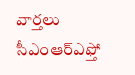వార్తలు
సీఎంఆర్ఎఫ్తో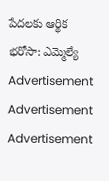పేదలకు ఆర్థిక భరోసా: ఎమ్మెల్యే
Advertisement
Advertisement
Advertisement